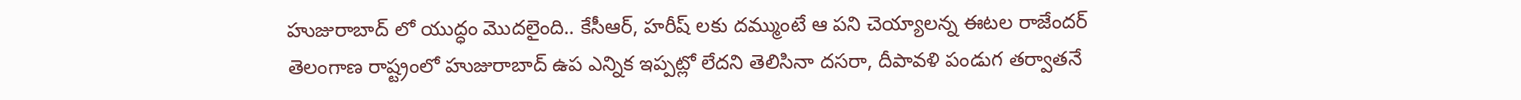హుజురాబాద్ లో యుద్ధం మొదలైంది.. కేసీఆర్, హరీష్ లకు దమ్ముంటే ఆ పని చెయ్యాలన్న ఈటల రాజేందర్
తెలంగాణ రాష్ట్రంలో హుజురాబాద్ ఉప ఎన్నిక ఇప్పట్లో లేదని తెలిసినా దసరా, దీపావళి పండుగ తర్వాతనే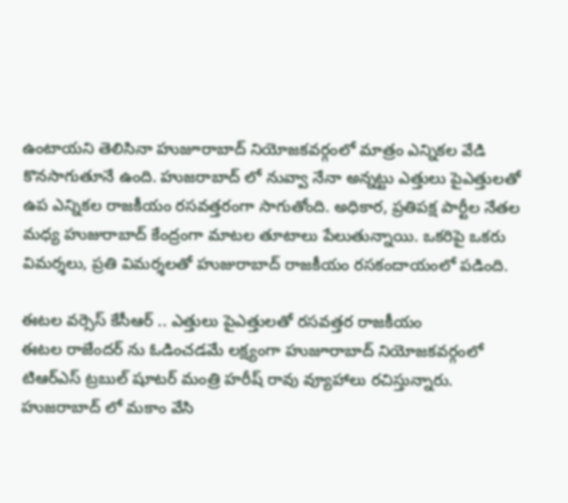ఉంటాయని తెలిసినా హుజూరాబాద్ నియోజకవర్గంలో మాత్రం ఎన్నికల వేడి కొనసాగుతూనే ఉంది. హుజరాబాద్ లో నువ్వా నేనా అన్నట్టు ఎత్తులు పైఎత్తులతో ఉప ఎన్నికల రాజకీయం రసవత్తరంగా సాగుతోంది. అధికార, ప్రతిపక్ష పార్టీల నేతల మధ్య హుజురాబాద్ కేంద్రంగా మాటల తూటాలు పేలుతున్నాయి. ఒకరిపై ఒకరు విమర్శలు, ప్రతి విమర్శలతో హుజురాబాద్ రాజకీయం రసకందాయంలో పడింది.

ఈటల వర్సెస్ కేసీఆర్ .. ఎత్తులు పైఎత్తులతో రసవత్తర రాజకీయం
ఈటల రాజేందర్ ను ఓడించడమే లక్ష్యంగా హుజూరాబాద్ నియోజకవర్గంలో టిఆర్ఎస్ ట్రబుల్ షూటర్ మంత్రి హరీష్ రావు వ్యూహాలు రచిస్తున్నారు. హుజరాబాద్ లో మకాం వేసి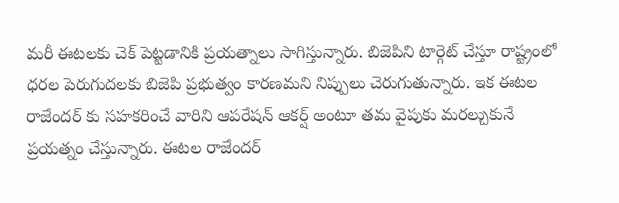మరీ ఈటలకు చెక్ పెట్టడానికి ప్రయత్నాలు సాగిస్తున్నారు. బిజెపిని టార్గెట్ చేస్తూ రాష్ట్రంలో ధరల పెరుగుదలకు బిజెపి ప్రభుత్వం కారణమని నిప్పులు చెరుగుతున్నారు. ఇక ఈటల రాజేందర్ కు సహకరించే వారిని ఆపరేషన్ ఆకర్ష్ అంటూ తమ వైపుకు మరల్చుకునే ప్రయత్నం చేస్తున్నారు. ఈటల రాజేందర్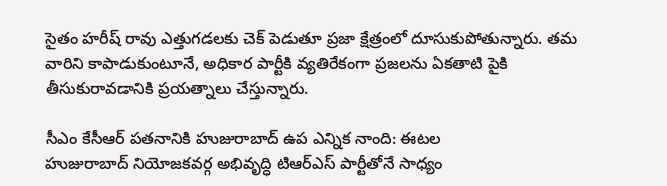సైతం హరీష్ రావు ఎత్తుగడలకు చెక్ పెడుతూ ప్రజా క్షేత్రంలో దూసుకుపోతున్నారు. తమ వారిని కాపాడుకుంటూనే, అధికార పార్టీకి వ్యతిరేకంగా ప్రజలను ఏకతాటి పైకి తీసుకురావడానికి ప్రయత్నాలు చేస్తున్నారు.

సీఎం కేసీఆర్ పతనానికి హుజురాబాద్ ఉప ఎన్నిక నాంది: ఈటల
హుజురాబాద్ నియోజకవర్గ అభివృద్ధి టిఆర్ఎస్ పార్టీతోనే సాధ్యం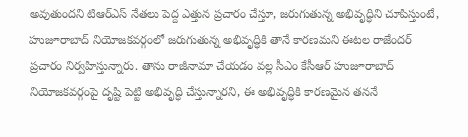అవుతుందని టిఆర్ఎస్ నేతలు పెద్ద ఎత్తున ప్రచారం చేస్తూ, జరుగుతున్న అభివృద్ధిని చూపిస్తుంటే, హుజూరాబాద్ నియోజకవర్గంలో జరుగుతున్న అభివృద్ధికి తానే కారణమని ఈటల రాజేందర్ ప్రచారం నిర్వహిస్తున్నారు. తాను రాజీనామా చేయడం వల్ల సీఎం కేసీఆర్ హుజూరాబాద్ నియోజకవర్గంపై దృష్టి పెట్టి అభివృద్ధి చేస్తున్నారని, ఈ అభివృద్ధికి కారణమైన తననే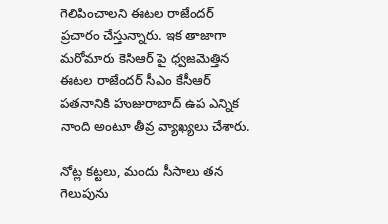గెలిపించాలని ఈటల రాజేందర్ ప్రచారం చేస్తున్నారు. ఇక తాజాగా మరోమారు కెసిఆర్ పై ధ్వజమెత్తిన ఈటల రాజేందర్ సీఎం కేసీఆర్ పతనానికి హుజురాబాద్ ఉప ఎన్నిక నాంది అంటూ తీవ్ర వ్యాఖ్యలు చేశారు.

నోట్ల కట్టలు, మందు సీసాలు తన గెలుపును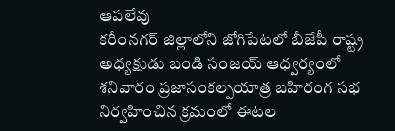ఆపలేవు
కరీంనగర్ జిల్లాలోని జోగిపేటలో బీజేపీ రాష్ట్ర అధ్యక్షుడు బండి సంజయ్ ఆధ్వర్యంలో శనివారం ప్రజాసంకల్పయాత్ర బహిరంగ సభ నిర్వహించిన క్రమంలో ఈటల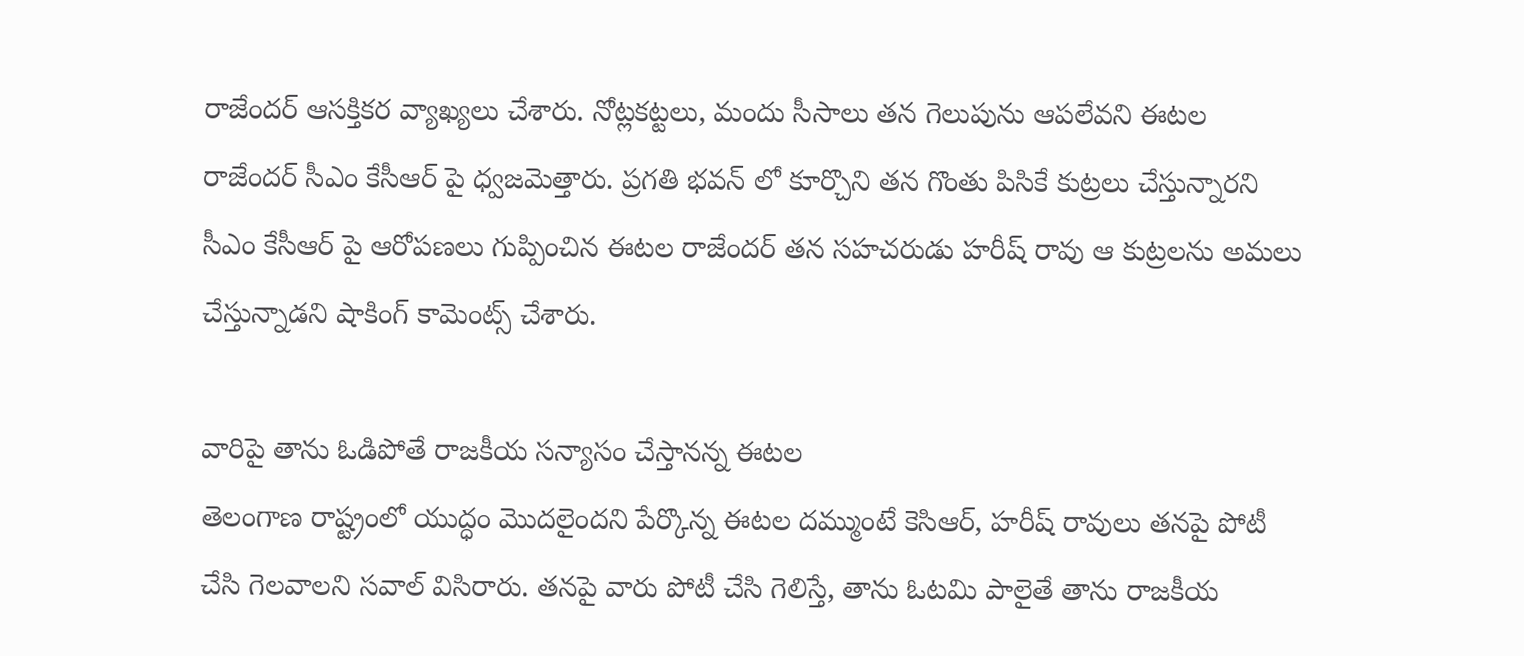రాజేందర్ ఆసక్తికర వ్యాఖ్యలు చేశారు. నోట్లకట్టలు, మందు సీసాలు తన గెలుపును ఆపలేవని ఈటల రాజేందర్ సీఎం కేసీఆర్ పై ధ్వజమెత్తారు. ప్రగతి భవన్ లో కూర్చొని తన గొంతు పిసికే కుట్రలు చేస్తున్నారని సీఎం కేసీఆర్ పై ఆరోపణలు గుప్పించిన ఈటల రాజేందర్ తన సహచరుడు హరీష్ రావు ఆ కుట్రలను అమలు చేస్తున్నాడని షాకింగ్ కామెంట్స్ చేశారు.

వారిపై తాను ఓడిపోతే రాజకీయ సన్యాసం చేస్తానన్న ఈటల
తెలంగాణ రాష్ట్రంలో యుద్ధం మొదలైందని పేర్కొన్న ఈటల దమ్ముంటే కెసిఆర్, హరీష్ రావులు తనపై పోటీ చేసి గెలవాలని సవాల్ విసిరారు. తనపై వారు పోటీ చేసి గెలిస్తే, తాను ఓటమి పాలైతే తాను రాజకీయ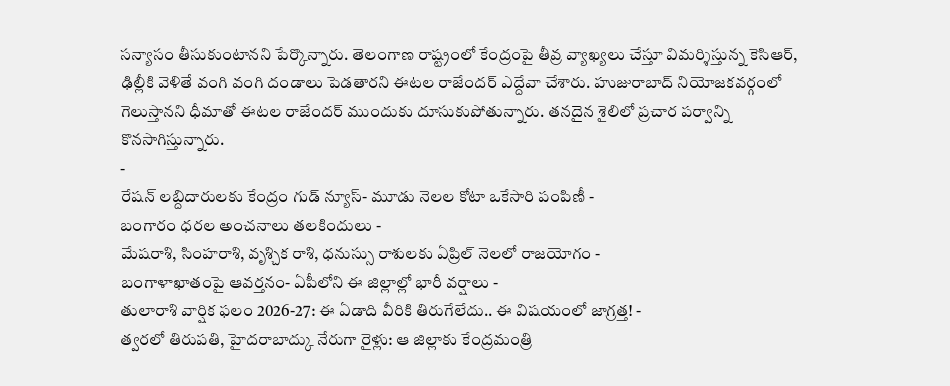సన్యాసం తీసుకుంటానని పేర్కొన్నారు. తెలంగాణ రాష్ట్రంలో కేంద్రంపై తీవ్ర వ్యాఖ్యలు చేస్తూ విమర్శిస్తున్న కెసిఆర్, ఢిల్లీకి వెళితే వంగి వంగి దండాలు పెడతారని ఈటల రాజేందర్ ఎద్దేవా చేశారు. హుజురాబాద్ నియోజకవర్గంలో గెలుస్తానని ధీమాతో ఈటల రాజేందర్ ముందుకు దూసుకుపోతున్నారు. తనదైన శైలిలో ప్రచార పర్వాన్ని కొనసాగిస్తున్నారు.
-
రేషన్ లబ్దిదారులకు కేంద్రం గుడ్ న్యూస్- మూడు నెలల కోటా ఒకేసారి పంపిణీ -
బంగారం ధరల అంచనాలు తలకిందులు -
మేషరాశి, సింహరాశి, వృశ్చిక రాశి, ధనుస్సు రాశులకు ఏప్రిల్ నెలలో రాజయోగం -
బంగాళాఖాతంపై ఆవర్తనం- ఏపీలోని ఈ జిల్లాల్లో భారీ వర్షాలు -
తులారాశి వార్షిక ఫలం 2026-27: ఈ ఏడాది వీరికి తిరుగేలేదు.. ఈ విషయంలో జాగ్రత్త! -
త్వరలో తిరుపతి, హైదరాబాద్కు నేరుగా రైళ్లు: ఆ జిల్లాకు కేంద్రమంత్రి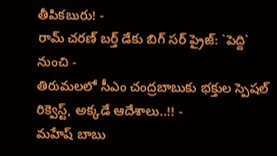తీపికబురు! -
రామ్ చరణ్ బర్త్ డేకు బిగ్ సర్ ప్రైజ్: `పెద్ది` నుంచి -
తిరుమలలో సీఎం చంద్రబాబుకు భక్తుల స్పెషల్ రిక్వెస్ట్, అక్కడే ఆదేశాలు..!! -
మహేష్ బాబు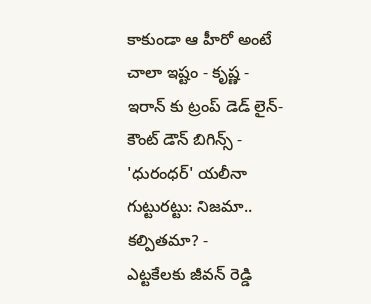కాకుండా ఆ హీరో అంటే చాలా ఇష్టం - కృష్ణ -
ఇరాన్ కు ట్రంప్ డెడ్ లైన్- కౌంట్ డౌన్ బిగిన్స్ -
'ధురంధర్' యలీనా గుట్టురట్టు: నిజమా.. కల్పితమా? -
ఎట్టకేలకు జీవన్ రెడ్డి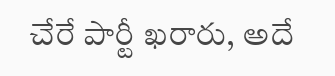చేరే పార్టీ ఖరారు, అదే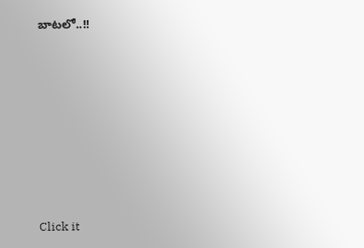బాటలో..!!












Click it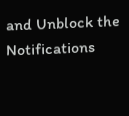and Unblock the Notifications